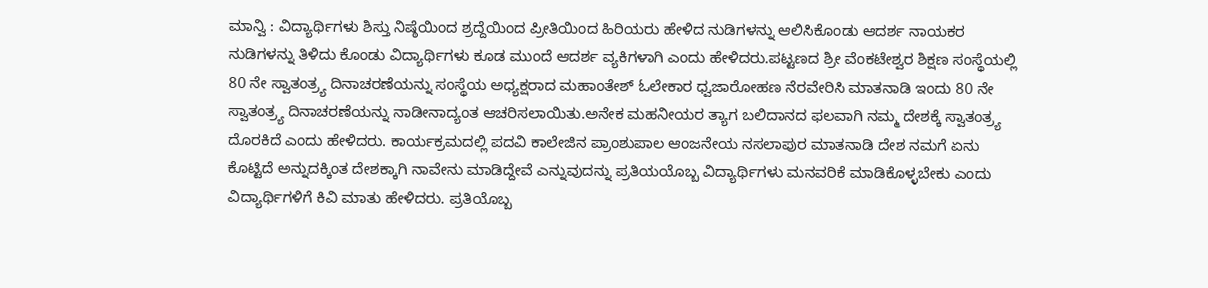ಮಾನ್ವಿ : ವಿದ್ಯಾರ್ಥಿಗಳು ಶಿಸ್ತು ನಿಷ್ಠೆಯಿಂದ ಶ್ರದ್ದೆಯಿಂದ ಪ್ರೀತಿಯಿಂದ ಹಿರಿಯರು ಹೇಳಿದ ನುಡಿಗಳನ್ನು ಆಲಿಸಿಕೊಂಡು ಆದರ್ಶ ನಾಯಕರ ನುಡಿಗಳನ್ನು ತಿಳಿದು ಕೊಂಡು ವಿದ್ಯಾರ್ಥಿಗಳು ಕೂಡ ಮುಂದೆ ಆದರ್ಶ ವ್ಯಕಿಗಳಾಗಿ ಎಂದು ಹೇಳಿದರು.ಪಟ್ಟಣದ ಶ್ರೀ ವೆಂಕಟೇಶ್ವರ ಶಿಕ್ಷಣ ಸಂಸ್ಥೆಯಲ್ಲಿ 80 ನೇ ಸ್ವಾತಂತ್ರ್ಯ ದಿನಾಚರಣೆಯನ್ನು ಸಂಸ್ಥೆಯ ಅಧ್ಯಕ್ಷರಾದ ಮಹಾಂತೇಶ್ ಓಲೇಕಾರ ಧ್ವಜಾರೋಹಣ ನೆರವೇರಿಸಿ ಮಾತನಾಡಿ ಇಂದು 80 ನೇ ಸ್ವಾತಂತ್ರ್ಯ ದಿನಾಚರಣೆಯನ್ನು ನಾಡೀನಾದ್ಯಂತ ಆಚರಿಸಲಾಯಿತು.ಅನೇಕ ಮಹನೀಯರ ತ್ಯಾಗ ಬಲಿದಾನದ ಫಲವಾಗಿ ನಮ್ಮ ದೇಶಕ್ಕೆ ಸ್ವಾತಂತ್ರ್ಯ ದೊರಕಿದೆ ಎಂದು ಹೇಳಿದರು. ಕಾರ್ಯಕ್ರಮದಲ್ಲಿ ಪದವಿ ಕಾಲೇಜಿನ ಪ್ರಾಂಶುಪಾಲ ಆಂಜನೇಯ ನಸಲಾಪುರ ಮಾತನಾಡಿ ದೇಶ ನಮಗೆ ಏನು ಕೊಟ್ಟಿದೆ ಅನ್ನುದಕ್ಕಿಂತ ದೇಶಕ್ಕಾಗಿ ನಾವೇನು ಮಾಡಿದ್ದೇವೆ ಎನ್ನುವುದನ್ನು ಪ್ರತಿಯಯೊಬ್ಬ ವಿದ್ಯಾರ್ಥಿಗಳು ಮನವರಿಕೆ ಮಾಡಿಕೊಳ್ಳಬೇಕು ಎಂದು ವಿದ್ಯಾರ್ಥಿಗಳಿಗೆ ಕಿವಿ ಮಾತು ಹೇಳಿದರು. ಪ್ರತಿಯೊಬ್ಬ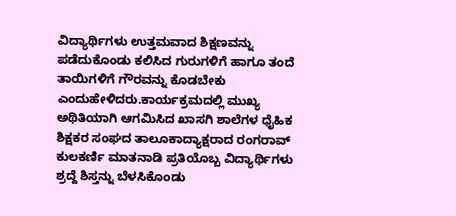ವಿದ್ಯಾರ್ಥಿಗಳು ಉತ್ತಮವಾದ ಶಿಕ್ಷಣವನ್ನು ಪಡೆದುಕೊಂಡು ಕಲಿಸಿದ ಗುರುಗಳಿಗೆ ಹಾಗೂ ತಂದೆ ತಾಯಿಗಳಿಗೆ ಗೌರವನ್ನು ಕೊಡಬೇಕು ಎಂದುಹೇಳಿದರು.ಕಾರ್ಯಕ್ರಮದಲ್ಲಿ ಮುಖ್ಯ ಅಥಿತಿಯಾಗಿ ಆಗಮಿಸಿದ ಖಾಸಗಿ ಶಾಲೆಗಳ ಧೈಹಿಕ ಶಿಕ್ಷಕರ ಸಂಘದ ತಾಲೂಕಾದ್ಯಾಕ್ಷರಾದ ರಂಗರಾವ್ ಕುಲಕರ್ಣಿ ಮಾತನಾಡಿ ಪ್ರತಿಯೊಬ್ಬ ವಿದ್ಯಾರ್ಥಿಗಳು ಶ್ರದ್ದೆ ಶಿಸ್ತನ್ನು ಬೆಳಸಿಕೊಂಡು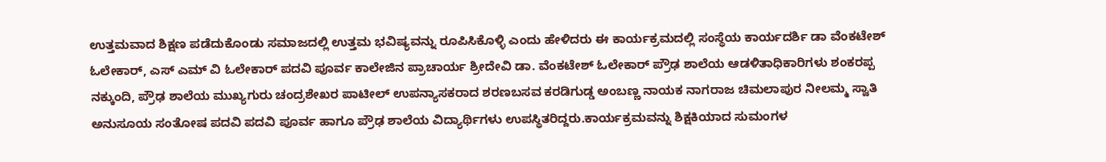ಉತ್ತಮವಾದ ಶಿಕ್ಷಣ ಪಡೆದುಕೊಂಡು ಸಮಾಜದಲ್ಲಿ ಉತ್ತಮ ಭವಿಷ್ಯವನ್ನು ರೂಪಿಸಿಕೊಳ್ಳಿ ಎಂದು ಹೇಳಿದರು ಈ ಕಾರ್ಯಕ್ರಮದಲ್ಲಿ ಸಂಸ್ಥೆಯ ಕಾರ್ಯದರ್ಶಿ ಡಾ ವೆಂಕಟೇಶ್ ಓಲೇಕಾರ್, ಎಸ್ ಎಮ್ ವಿ ಓಲೇಕಾರ್ ಪದವಿ ಪೂರ್ವ ಕಾಲೇಜಿನ ಪ್ರಾಚಾರ್ಯ ಶ್ರೀದೇವಿ ಡಾ. ವೆಂಕಟೇಶ್ ಓಲೇಕಾರ್ ಪ್ರೌಢ ಶಾಲೆಯ ಆಡಳಿತಾಧಿಕಾರಿಗಳು ಶಂಕರಪ್ಪ ನಕ್ಕುಂದಿ, ಪ್ರೌಢ ಶಾಲೆಯ ಮುಖ್ಯಗುರು ಚಂದ್ರಶೇಖರ ಪಾಟೀಲ್ ಉಪನ್ಯಾಸಕರಾದ ಶರಣಬಸವ ಕರಡಿಗುಡ್ಡ ಅಂಬಣ್ಣ ನಾಯಕ ನಾಗರಾಜ ಚಿಮಲಾಪುರ ನೀಲಮ್ಮ ಸ್ವಾತಿ ಅನುಸೂಯ ಸಂತೋಷ ಪದವಿ ಪದವಿ ಪೂರ್ವ ಹಾಗೂ ಪ್ರೌಢ ಶಾಲೆಯ ವಿದ್ಯಾರ್ಥಿಗಳು ಉಪಸ್ಥಿತರಿದ್ದರು.ಕಾರ್ಯಕ್ರಮವನ್ನು ಶಿಕ್ಷಕಿಯಾದ ಸುಮಂಗಳ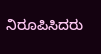ನಿರೂಪಿಸಿದರು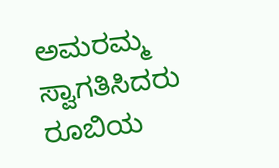ಅಮರಮ್ಮ ಸ್ವಾಗತಿಸಿದರು ರೂಬಿಯ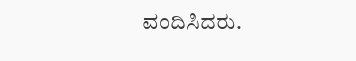ವಂದಿಸಿದರು.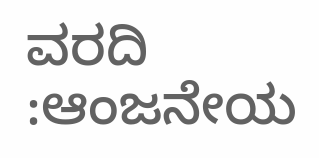ವರದಿ :ಆಂಜನೇಯ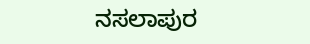ನಸಲಾಪುರ